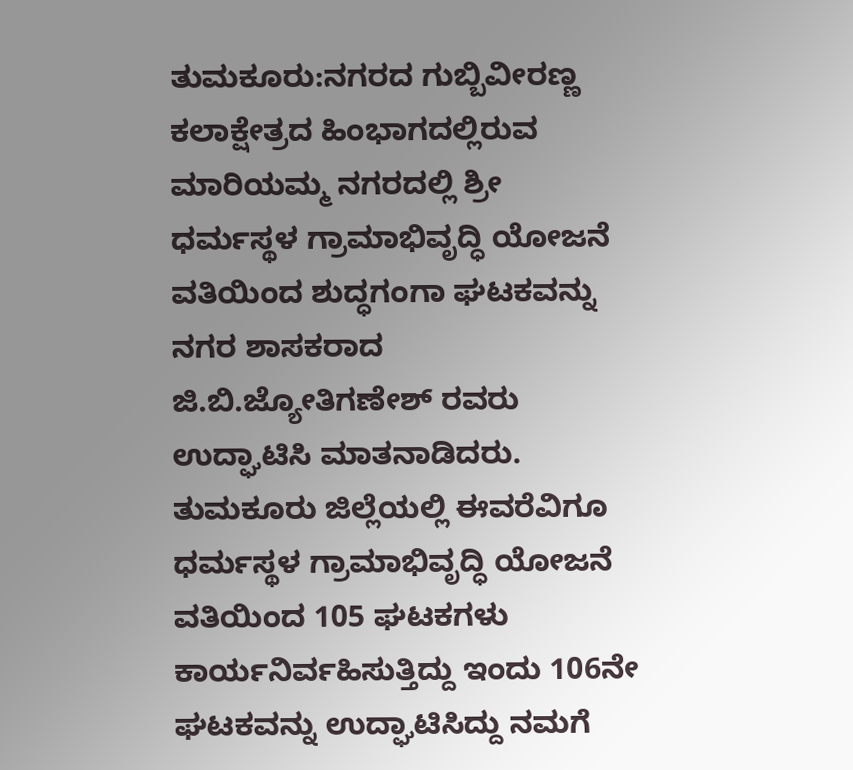ತುಮಕೂರು:ನಗರದ ಗುಬ್ಬಿವೀರಣ್ಣ ಕಲಾಕ್ಷೇತ್ರದ ಹಿಂಭಾಗದಲ್ಲಿರುವ ಮಾರಿಯಮ್ಮ ನಗರದಲ್ಲಿ ಶ್ರೀ ಧರ್ಮಸ್ಥಳ ಗ್ರಾಮಾಭಿವೃದ್ಧಿ ಯೋಜನೆ ವತಿಯಿಂದ ಶುದ್ಧಗಂಗಾ ಘಟಕವನ್ನು ನಗರ ಶಾಸಕರಾದ ಜಿ.ಬಿ.ಜ್ಯೋತಿಗಣೇಶ್ ರವರು ಉದ್ಘಾಟಿಸಿ ಮಾತನಾಡಿದರು.
ತುಮಕೂರು ಜಿಲ್ಲೆಯಲ್ಲಿ ಈವರೆವಿಗೂ ಧರ್ಮಸ್ಥಳ ಗ್ರಾಮಾಭಿವೃದ್ಧಿ ಯೋಜನೆ ವತಿಯಿಂದ 105 ಘಟಕಗಳು ಕಾರ್ಯನಿರ್ವಹಿಸುತ್ತಿದ್ದು ಇಂದು 106ನೇ ಘಟಕವನ್ನು ಉದ್ಘಾಟಿಸಿದ್ದು ನಮಗೆ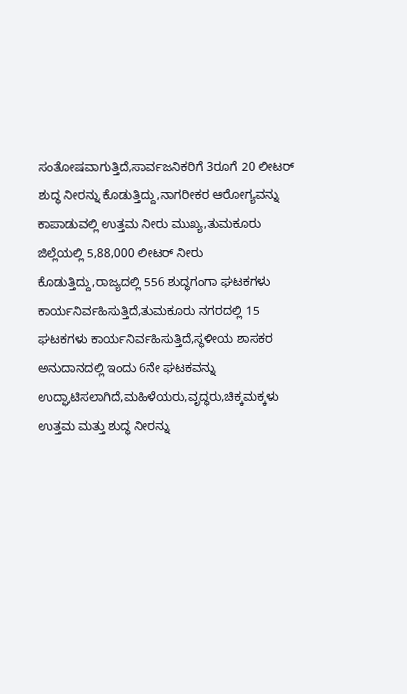ಸಂತೋಷವಾಗುತ್ತಿದೆ,ಸಾರ್ವಜನಿಕರಿಗೆ 3ರೂಗೆ 20 ಲೀಟರ್ ಶುದ್ಧ ನೀರನ್ನು ಕೊಡುತ್ತಿದ್ದು,ನಾಗರೀಕರ ಆರೋಗ್ಯವನ್ನು ಕಾಪಾಡುವಲ್ಲಿ ಉತ್ತಮ ನೀರು ಮುಖ್ಯ,ತುಮಕೂರು ಜಿಲ್ಲೆಯಲ್ಲಿ 5,88,000 ಲೀಟರ್ ನೀರು ಕೊಡುತ್ತಿದ್ದು,ರಾಜ್ಯದಲ್ಲಿ 556 ಶುದ್ಧಗಂಗಾ ಘಟಕಗಳು ಕಾರ್ಯನಿರ್ವಹಿಸುತ್ತಿದೆ,ತುಮಕೂರು ನಗರದಲ್ಲಿ 15 ಘಟಕಗಳು ಕಾರ್ಯನಿರ್ವಹಿಸುತ್ತಿದೆ,ಸ್ಥಳೀಯ ಶಾಸಕರ ಅನುದಾನದಲ್ಲಿ ಇಂದು 6ನೇ ಘಟಕವನ್ನು ಉದ್ಘಾಟಿಸಲಾಗಿದೆ,ಮಹಿಳೆಯರು,ವೃದ್ಧರು,ಚಿಕ್ಕಮಕ್ಕಳು ಉತ್ತಮ ಮತ್ತು ಶುದ್ಧ ನೀರನ್ನು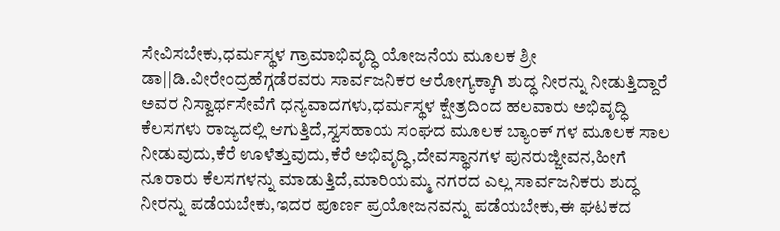ಸೇವಿಸಬೇಕು,ಧರ್ಮಸ್ಥಳ ಗ್ರಾಮಾಭಿವೃದ್ಧಿ ಯೋಜನೆಯ ಮೂಲಕ ಶ್ರೀ ಡಾ||ಡಿ.ವೀರೇಂದ್ರಹೆಗ್ಗಡೆರವರು ಸಾರ್ವಜನಿಕರ ಆರೋಗ್ಯಕ್ಕಾಗಿ ಶುದ್ಧ ನೀರನ್ನು ನೀಡುತ್ತಿದ್ದಾರೆ ಅವರ ನಿಸ್ವಾರ್ಥಸೇವೆಗೆ ಧನ್ಯವಾದಗಳು,ಧರ್ಮಸ್ಥಳ ಕ್ಷೇತ್ರದಿಂದ ಹಲವಾರು ಅಭಿವೃದ್ಧಿ ಕೆಲಸಗಳು ರಾಜ್ಯದಲ್ಲಿ ಆಗುತ್ತಿದೆ,ಸ್ವಸಹಾಯ ಸಂಘದ ಮೂಲಕ ಬ್ಯಾಂಕ್ ಗಳ ಮೂಲಕ ಸಾಲ ನೀಡುವುದು,ಕೆರೆ ಊಳೆತ್ತುವುದು,ಕೆರೆ ಅಭಿವೃದ್ಧಿ,ದೇವಸ್ಥಾನಗಳ ಪುನರುಜ್ಜೀವನ,ಹೀಗೆ ನೂರಾರು ಕೆಲಸಗಳನ್ನು ಮಾಡುತ್ತಿದೆ,ಮಾರಿಯಮ್ಮ ನಗರದ ಎಲ್ಲ ಸಾರ್ವಜನಿಕರು ಶುದ್ಧ ನೀರನ್ನು ಪಡೆಯಬೇಕು,ಇದರ ಪೂರ್ಣ ಪ್ರಯೋಜನವನ್ನು ಪಡೆಯಬೇಕು,ಈ ಘಟಕದ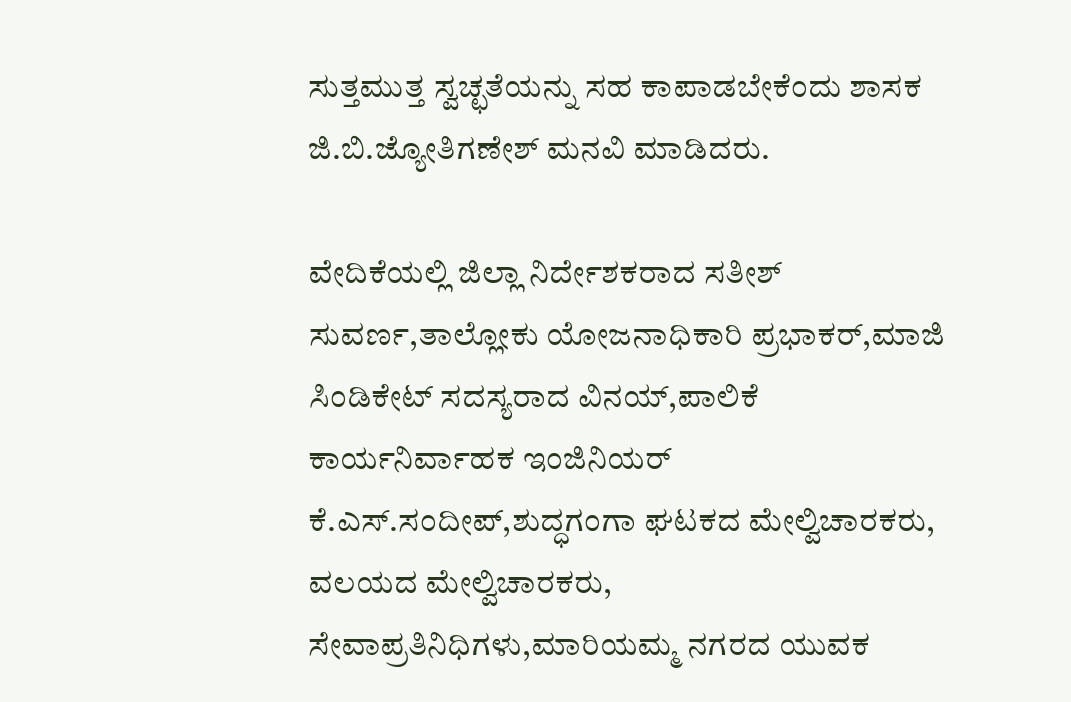ಸುತ್ತಮುತ್ತ ಸ್ವಚ್ಛತೆಯನ್ನು ಸಹ ಕಾಪಾಡಬೇಕೆಂದು ಶಾಸಕ ಜಿ.ಬಿ.ಜ್ಯೋತಿಗಣೇಶ್ ಮನವಿ ಮಾಡಿದರು.

ವೇದಿಕೆಯಲ್ಲಿ ಜಿಲ್ಲಾ ನಿರ್ದೇಶಕರಾದ ಸತೀಶ್ ಸುವರ್ಣ,ತಾಲ್ಲೋಕು ಯೋಜನಾಧಿಕಾರಿ ಪ್ರಭಾಕರ್,ಮಾಜಿ ಸಿಂಡಿಕೇಟ್ ಸದಸ್ಯರಾದ ವಿನಯ್,ಪಾಲಿಕೆ ಕಾರ್ಯನಿರ್ವಾಹಕ ಇಂಜಿನಿಯರ್ ಕೆ.ಎಸ್.ಸಂದೀಪ್,ಶುದ್ಧಗಂಗಾ ಘಟಕದ ಮೇಲ್ವಿಚಾರಕರು, ವಲಯದ ಮೇಲ್ವಿಚಾರಕರು, ಸೇವಾಪ್ರತಿನಿಧಿಗಳು,ಮಾರಿಯಮ್ಮ ನಗರದ ಯುವಕ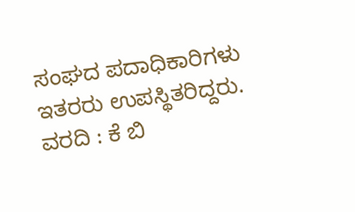ಸಂಘದ ಪದಾಧಿಕಾರಿಗಳು ಇತರರು ಉಪಸ್ಥಿತರಿದ್ದರು.
ವರದಿ : ಕೆ ಬಿ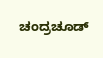ಚಂದ್ರಚೂಡ್